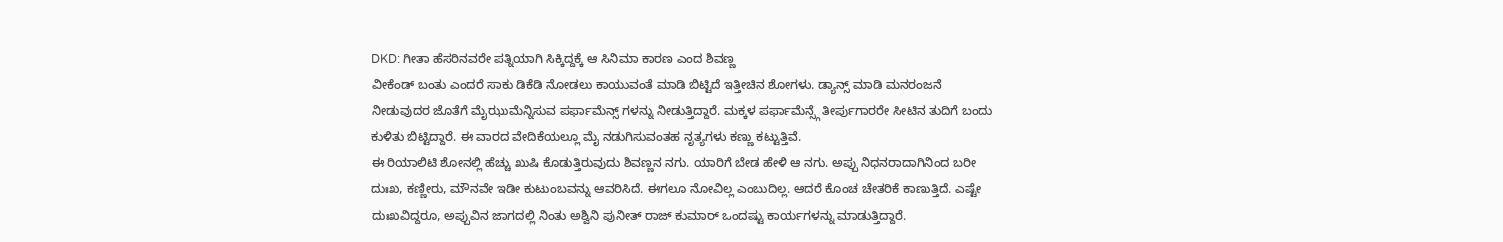DKD: ಗೀತಾ ಹೆಸರಿನವರೇ ಪತ್ನಿಯಾಗಿ ಸಿಕ್ಕಿದ್ದಕ್ಕೆ ಆ ಸಿನಿಮಾ ಕಾರಣ ಎಂದ ಶಿವಣ್ಣ
ವೀಕೆಂಡ್ ಬಂತು ಎಂದರೆ ಸಾಕು ಡಿಕೆಡಿ ನೋಡಲು ಕಾಯುವಂತೆ ಮಾಡಿ ಬಿಟ್ಟಿದೆ ಇತ್ತೀಚಿನ ಶೋಗಳು. ಡ್ಯಾನ್ಸ್ ಮಾಡಿ ಮನರಂಜನೆ ನೀಡುವುದರ ಜೊತೆಗೆ ಮೈಝುಮೆನ್ನಿಸುವ ಪರ್ಫಾಮೆನ್ಸ್ ಗಳನ್ನು ನೀಡುತ್ತಿದ್ದಾರೆ. ಮಕ್ಕಳ ಪರ್ಫಾಮೆನ್ಸ್ಗೆ ತೀರ್ಪುಗಾರರೇ ಸೀಟಿನ ತುದಿಗೆ ಬಂದು ಕುಳಿತು ಬಿಟ್ಟಿದ್ದಾರೆ. ಈ ವಾರದ ವೇದಿಕೆಯಲ್ಲೂ ಮೈ ನಡುಗಿಸುವಂತಹ ನೃತ್ಯಗಳು ಕಣ್ಣು ಕಟ್ಟುತ್ತಿವೆ.
ಈ ರಿಯಾಲಿಟಿ ಶೋನಲ್ಲಿ ಹೆಚ್ಚು ಖುಷಿ ಕೊಡುತ್ತಿರುವುದು ಶಿವಣ್ಣನ ನಗು. ಯಾರಿಗೆ ಬೇಡ ಹೇಳಿ ಆ ನಗು. ಅಪ್ಪು ನಿಧನರಾದಾಗಿನಿಂದ ಬರೀ ದುಃಖ, ಕಣ್ಣೀರು, ಮೌನವೇ ಇಡೀ ಕುಟುಂಬವನ್ನು ಆವರಿಸಿದೆ. ಈಗಲೂ ನೋವಿಲ್ಲ ಎಂಬುದಿಲ್ಲ. ಆದರೆ ಕೊಂಚ ಚೇತರಿಕೆ ಕಾಣುತ್ತಿದೆ. ಎಷ್ಟೇ ದುಃಖವಿದ್ದರೂ, ಅಪ್ಪುವಿನ ಜಾಗದಲ್ಲಿ ನಿಂತು ಅಶ್ವಿನಿ ಪುನೀತ್ ರಾಜ್ ಕುಮಾರ್ ಒಂದಷ್ಟು ಕಾರ್ಯಗಳನ್ನು ಮಾಡುತ್ತಿದ್ದಾರೆ.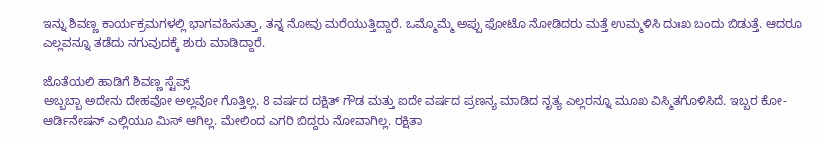ಇನ್ನು ಶಿವಣ್ಣ ಕಾರ್ಯಕ್ರಮಗಳಲ್ಲಿ ಭಾಗವಹಿಸುತ್ತಾ, ತನ್ನ ನೋವು ಮರೆಯುತ್ತಿದ್ದಾರೆ. ಒಮ್ಮೊಮ್ಮೆ ಅಪ್ಪು ಫೋಟೊ ನೋಡಿದರು ಮತ್ತೆ ಉಮ್ಮಳಿಸಿ ದುಃಖ ಬಂದು ಬಿಡುತ್ತೆ. ಆದರೂ ಎಲ್ಲವನ್ನೂ ತಡೆದು ನಗುವುದಕ್ಕೆ ಶುರು ಮಾಡಿದ್ದಾರೆ.

ಜೊತೆಯಲಿ ಹಾಡಿಗೆ ಶಿವಣ್ಣ ಸ್ಟೆಪ್ಸ್
ಅಬ್ಬಬ್ಬಾ ಅದೇನು ದೇಹವೋ ಅಲ್ಲವೋ ಗೊತ್ತಿಲ್ಲ. 8 ವರ್ಷದ ದಕ್ಷಿತ್ ಗೌಡ ಮತ್ತು ಐದೇ ವರ್ಷದ ಪ್ರಣನ್ಯ ಮಾಡಿದ ನೃತ್ಯ ಎಲ್ಲರನ್ನೂ ಮೂಖ ವಿಸ್ಮಿತಗೊಳಿಸಿದೆ. ಇಬ್ಬರ ಕೋ- ಆರ್ಡಿನೇಷನ್ ಎಲ್ಲಿಯೂ ಮಿಸ್ ಆಗಿಲ್ಲ. ಮೇಲಿಂದ ಎಗರಿ ಬಿದ್ದರು ನೋವಾಗಿಲ್ಲ. ರಕ್ಷಿತಾ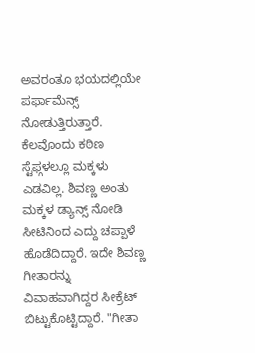ಅವರಂತೂ ಭಯದಲ್ಲಿಯೇ ಪರ್ಫಾಮೆನ್ಸ್ ನೋಡುತ್ತಿರುತ್ತಾರೆ. ಕೆಲವೊಂದು ಕಠಿಣ ಸ್ಟೆಫ್ಗಳಲ್ಲೂ ಮಕ್ಕಳು ಎಡವಿಲ್ಲ. ಶಿವಣ್ಣ ಅಂತು ಮಕ್ಕಳ ಡ್ಯಾನ್ಸ್ ನೋಡಿ ಸೀಟಿನಿಂದ ಎದ್ದು ಚಪ್ಪಾಳೆ ಹೊಡೆದಿದ್ದಾರೆ. ಇದೇ ಶಿವಣ್ಣ ಗೀತಾರನ್ನು ವಿವಾಹವಾಗಿದ್ದರ ಸೀಕ್ರೆಟ್ ಬಿಟ್ಟುಕೊಟ್ಟಿದ್ದಾರೆ. "ಗೀತಾ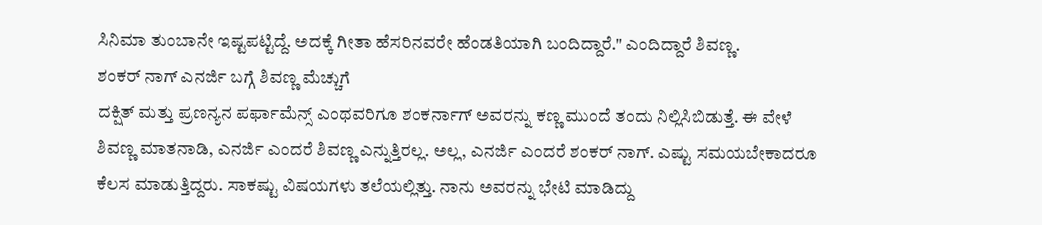ಸಿನಿಮಾ ತುಂಬಾನೇ ಇಷ್ಟಪಟ್ಟಿದ್ದೆ. ಅದಕ್ಕೆ ಗೀತಾ ಹೆಸರಿನವರೇ ಹೆಂಡತಿಯಾಗಿ ಬಂದಿದ್ದಾರೆ." ಎಂದಿದ್ದಾರೆ ಶಿವಣ್ಣ.
ಶಂಕರ್ ನಾಗ್ ಎನರ್ಜಿ ಬಗ್ಗೆ ಶಿವಣ್ಣ ಮೆಚ್ಚುಗೆ
ದಕ್ಷಿತ್ ಮತ್ತು ಪ್ರಣನ್ಯನ ಪರ್ಫಾಮೆನ್ಸ್ ಎಂಥವರಿಗೂ ಶಂಕರ್ನಾಗ್ ಅವರನ್ನು ಕಣ್ಣ ಮುಂದೆ ತಂದು ನಿಲ್ಲಿಸಿಬಿಡುತ್ತೆ. ಈ ವೇಳೆ ಶಿವಣ್ಣ ಮಾತನಾಡಿ, ಎನರ್ಜಿ ಎಂದರೆ ಶಿವಣ್ಣ ಎನ್ನುತ್ತಿರಲ್ಲ. ಅಲ್ಲ, ಎನರ್ಜಿ ಎಂದರೆ ಶಂಕರ್ ನಾಗ್. ಎಷ್ಟು ಸಮಯಬೇಕಾದರೂ ಕೆಲಸ ಮಾಡುತ್ತಿದ್ದರು. ಸಾಕಷ್ಟು ವಿಷಯಗಳು ತಲೆಯಲ್ಲಿತ್ತು. ನಾನು ಅವರನ್ನು ಭೇಟಿ ಮಾಡಿದ್ದು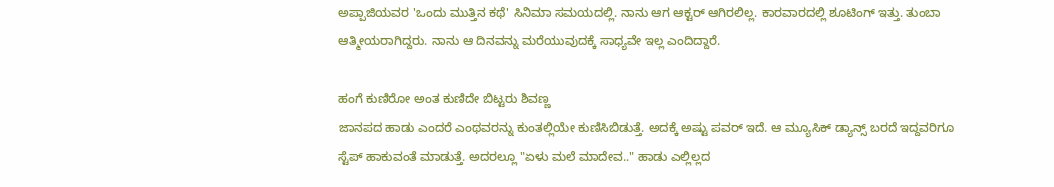ಅಪ್ಪಾಜಿಯವರ 'ಒಂದು ಮುತ್ತಿನ ಕಥೆ' ಸಿನಿಮಾ ಸಮಯದಲ್ಲಿ. ನಾನು ಆಗ ಆಕ್ಟರ್ ಆಗಿರಲಿಲ್ಲ. ಕಾರವಾರದಲ್ಲಿ ಶೂಟಿಂಗ್ ಇತ್ತು. ತುಂಬಾ ಆತ್ಮೀಯರಾಗಿದ್ದರು. ನಾನು ಆ ದಿನವನ್ನು ಮರೆಯುವುದಕ್ಕೆ ಸಾಧ್ಯವೇ ಇಲ್ಲ ಎಂದಿದ್ದಾರೆ.

ಹಂಗೆ ಕುಣಿರೋ ಅಂತ ಕುಣಿದೇ ಬಿಟ್ಟರು ಶಿವಣ್ಣ
ಜಾನಪದ ಹಾಡು ಎಂದರೆ ಎಂಥವರನ್ನು ಕುಂತಲ್ಲಿಯೇ ಕುಣಿಸಿಬಿಡುತ್ತೆ. ಅದಕ್ಕೆ ಅಷ್ಟು ಪವರ್ ಇದೆ. ಆ ಮ್ಯೂಸಿಕ್ ಡ್ಯಾನ್ಸ್ ಬರದೆ ಇದ್ದವರಿಗೂ ಸ್ಟೆಪ್ ಹಾಕುವಂತೆ ಮಾಡುತ್ತೆ. ಅದರಲ್ಲೂ "ಏಳು ಮಲೆ ಮಾದೇವ.." ಹಾಡು ಎಲ್ಲಿಲ್ಲದ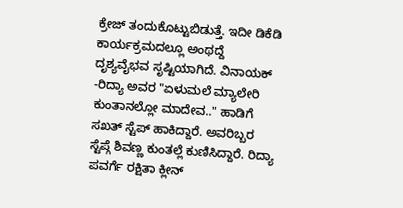ಕ್ರೇಜ್ ತಂದುಕೊಟ್ಟುಬಿಡುತ್ತೆ. ಇದೀ ಡಿಕೆಡಿ ಕಾರ್ಯಕ್ರಮದಲ್ಲೂ ಅಂಥದ್ದೆ ದೃಶ್ಯವೈಭವ ಸೃಷ್ಟಿಯಾಗಿದೆ. ವಿನಾಯಕ್ -ರಿದ್ಯಾ ಅವರ "ಏಳುಮಲೆ ಮ್ಯಾಲೇರಿ ಕುಂತಾನಲ್ಲೋ ಮಾದೇವ.." ಹಾಡಿಗೆ ಸಖತ್ ಸ್ಟೆಪ್ ಹಾಕಿದ್ದಾರೆ. ಅವರಿಬ್ಬರ ಸ್ಟೆಪ್ಗೆ ಶಿವಣ್ಣ ಕುಂತಲ್ಲೆ ಕುಣಿಸಿದ್ದಾರೆ. ರಿದ್ಯಾ ಪವರ್ಗೆ ರಕ್ಷಿತಾ ಕ್ಲೀನ್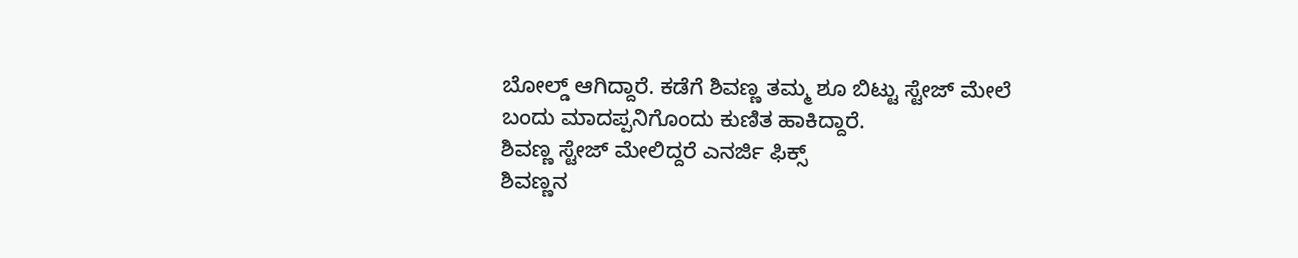ಬೋಲ್ಡ್ ಆಗಿದ್ದಾರೆ. ಕಡೆಗೆ ಶಿವಣ್ಣ ತಮ್ಮ ಶೂ ಬಿಟ್ಟು ಸ್ಟೇಜ್ ಮೇಲೆ ಬಂದು ಮಾದಪ್ಪನಿಗೊಂದು ಕುಣಿತ ಹಾಕಿದ್ದಾರೆ.
ಶಿವಣ್ಣ ಸ್ಟೇಜ್ ಮೇಲಿದ್ದರೆ ಎನರ್ಜಿ ಫಿಕ್ಸ್
ಶಿವಣ್ಣನ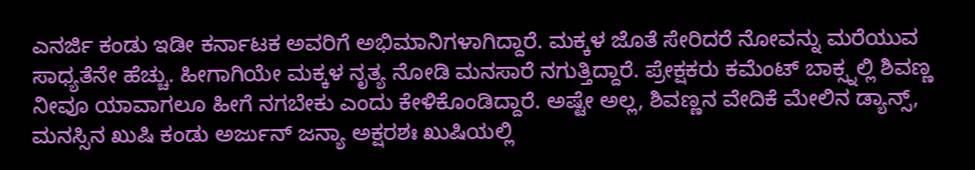ಎನರ್ಜಿ ಕಂಡು ಇಡೀ ಕರ್ನಾಟಕ ಅವರಿಗೆ ಅಭಿಮಾನಿಗಳಾಗಿದ್ದಾರೆ. ಮಕ್ಕಳ ಜೊತೆ ಸೇರಿದರೆ ನೋವನ್ನು ಮರೆಯುವ ಸಾಧ್ಯತೆನೇ ಹೆಚ್ಚು. ಹೀಗಾಗಿಯೇ ಮಕ್ಕಳ ನೃತ್ಯ ನೋಡಿ ಮನಸಾರೆ ನಗುತ್ತಿದ್ದಾರೆ. ಪ್ರೇಕ್ಷಕರು ಕಮೆಂಟ್ ಬಾಕ್ಸ್ನಲ್ಲಿ ಶಿವಣ್ಣ ನೀವೂ ಯಾವಾಗಲೂ ಹೀಗೆ ನಗಬೇಕು ಎಂದು ಕೇಳಿಕೊಂಡಿದ್ದಾರೆ. ಅಷ್ಟೇ ಅಲ್ಲ, ಶಿವಣ್ಣನ ವೇದಿಕೆ ಮೇಲಿನ ಡ್ಯಾನ್ಸ್, ಮನಸ್ಸಿನ ಖುಷಿ ಕಂಡು ಅರ್ಜುನ್ ಜನ್ಯಾ ಅಕ್ಷರಶಃ ಖುಷಿಯಲ್ಲಿ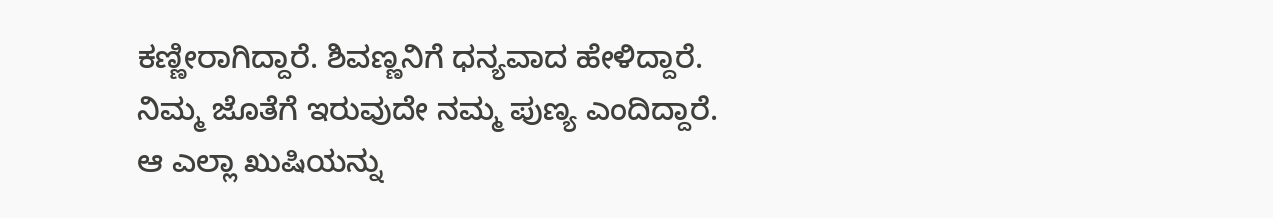ಕಣ್ಣೀರಾಗಿದ್ದಾರೆ. ಶಿವಣ್ಣನಿಗೆ ಧನ್ಯವಾದ ಹೇಳಿದ್ದಾರೆ. ನಿಮ್ಮ ಜೊತೆಗೆ ಇರುವುದೇ ನಮ್ಮ ಪುಣ್ಯ ಎಂದಿದ್ದಾರೆ. ಆ ಎಲ್ಲಾ ಖುಷಿಯನ್ನು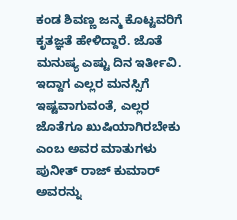ಕಂಡ ಶಿವಣ್ಣ ಜನ್ಮ ಕೊಟ್ಟವರಿಗೆ ಕೃತಜ್ಞತೆ ಹೇಳಿದ್ದಾರೆ. ಜೊತೆ ಮನುಷ್ಯ ಎಷ್ಟು ದಿನ ಇರ್ತೀವಿ. ಇದ್ದಾಗ ಎಲ್ಲರ ಮನಸ್ಸಿಗೆ ಇಷ್ಟವಾಗುವಂತೆ, ಎಲ್ಲರ ಜೊತೆಗೂ ಖುಷಿಯಾಗಿರಬೇಕು ಎಂಬ ಅವರ ಮಾತುಗಳು ಪುನೀತ್ ರಾಜ್ ಕುಮಾರ್ ಅವರನ್ನು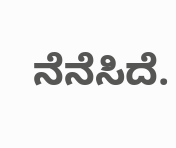ನೆನೆಸಿದೆ.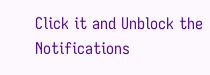Click it and Unblock the Notifications